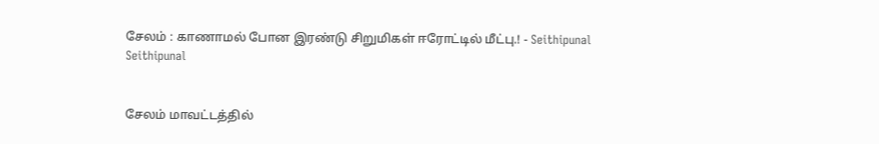சேலம் : காணாமல் போன இரண்டு சிறுமிகள் ஈரோட்டில் மீட்பு.! - Seithipunal
Seithipunal


சேலம் மாவட்டத்தில்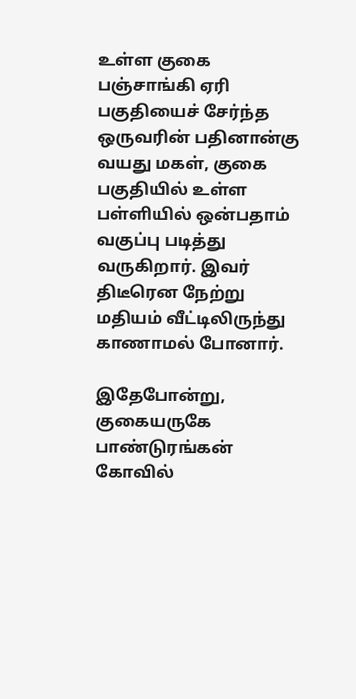உள்ள குகை பஞ்சாங்கி ஏரி பகுதியைச் சேர்ந்த ஒருவரின் பதினான்கு வயது மகள், குகை பகுதியில் உள்ள பள்ளியில் ஒன்பதாம் வகுப்பு படித்து வருகிறார். இவர் திடீரென நேற்று மதியம் வீட்டிலிருந்து காணாமல் போனார்.

இதேபோன்று, குகையருகே பாண்டுரங்கன் கோவில்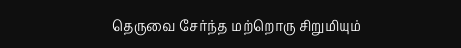தெருவை சேர்ந்த மற்றொரு சிறுமியும்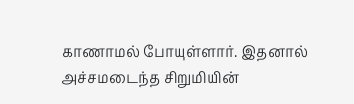காணாமல் போயுள்ளார். இதனால் அச்சமடைந்த சிறுமியின்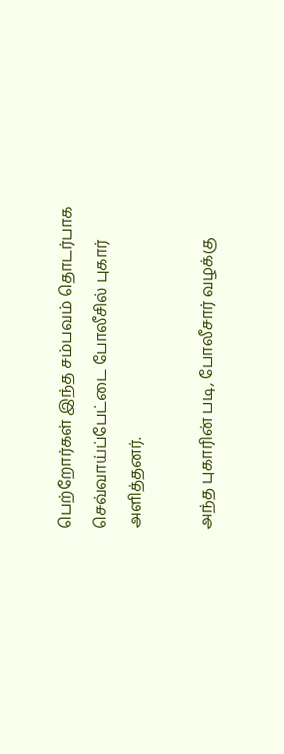பெற்றோர்கள் இந்த சம்பவம் தொடர்பாக செவ்வாய்ப்பேட்டை போலீசில் புகார் அளித்தனர்.

அந்த புகாரின் படி, போலீசார் வழக்கு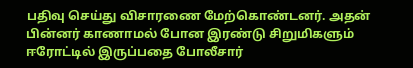பதிவு செய்து விசாரணை மேற்கொண்டனர். அதன் பின்னர் காணாமல் போன இரண்டு சிறுமிகளும் ஈரோட்டில் இருப்பதை போலீசார்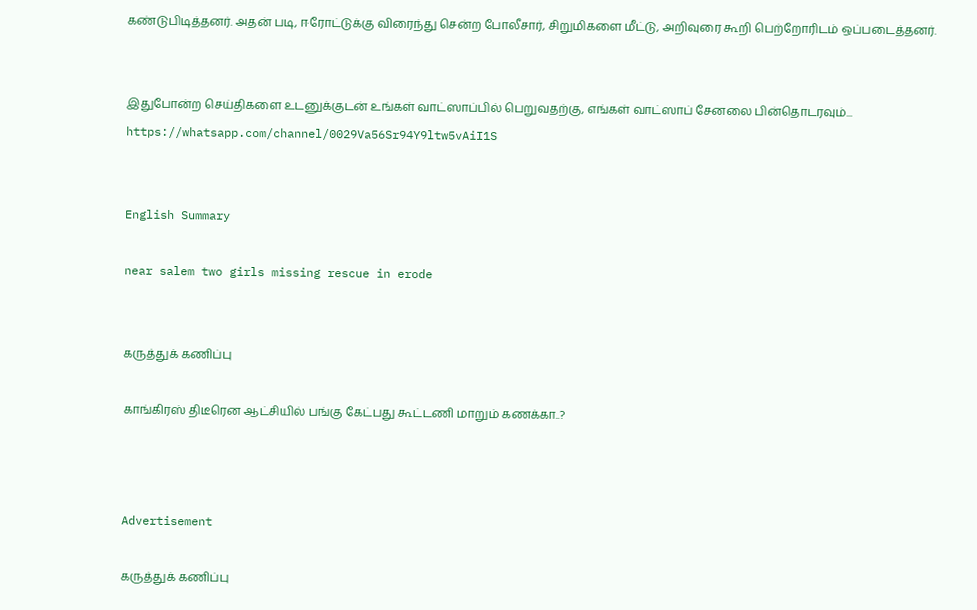கண்டுபிடித்தனர். அதன் படி, ஈரோட்டுக்கு விரைந்து சென்ற போலீசார், சிறுமிகளை மீட்டு, அறிவுரை கூறி பெற்றோரிடம் ஒப்படைத்தனர்.


இதுபோன்ற செய்திகளை உடனுக்குடன் உங்கள் வாட்ஸாப்பில் பெறுவதற்கு, எங்கள் வாட்ஸாப் சேனலை பின்தொடரவும்... https://whatsapp.com/channel/0029Va56Sr94Y9ltw5vAiI1S


English Summary

near salem two girls missing rescue in erode


கருத்துக் கணிப்பு

காங்கிரஸ் திடீரென ஆட்சியில் பங்கு கேட்பது கூட்டணி மாறும் கணக்கா..?



Advertisement

கருத்துக் கணிப்பு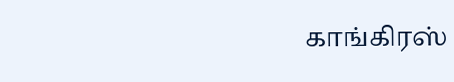காங்கிரஸ்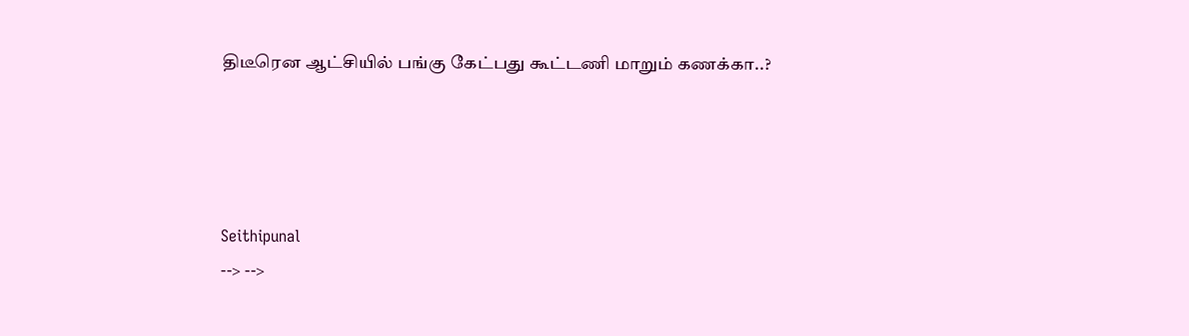திடீரென ஆட்சியில் பங்கு கேட்பது கூட்டணி மாறும் கணக்கா..?




Seithipunal
--> -->